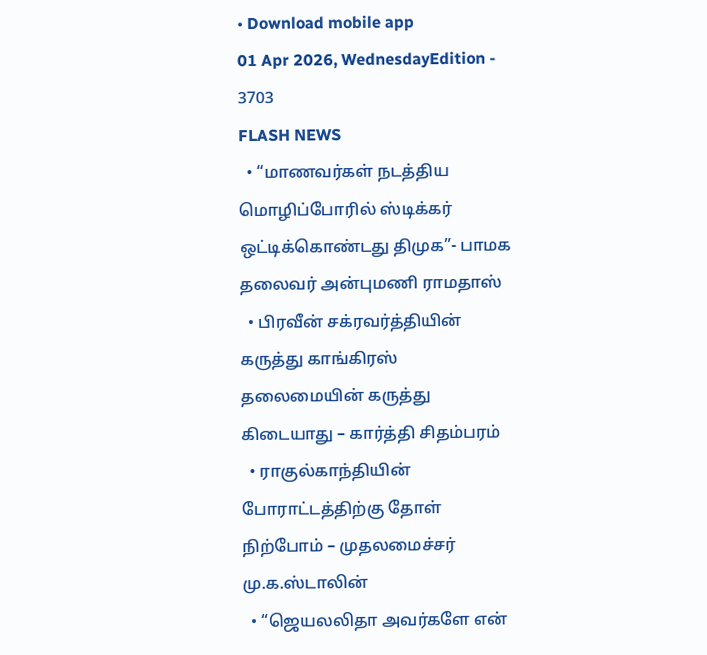• Download mobile app
01 Apr 2026, WednesdayEdition - 3703
FLASH NEWS
  • “மாணவர்கள் நடத்திய மொழிப்போரில் ஸ்டிக்கர் ஒட்டிக்கொண்டது திமுக”- பாமக தலைவர் அன்புமணி ராமதாஸ்
  • பிரவீன் சக்ரவர்த்தியின் கருத்து காங்கிரஸ் தலைமையின் கருத்து கிடையாது – கார்த்தி சிதம்பரம்
  • ராகுல்காந்தியின் போராட்டத்திற்கு தோள் நிற்போம் – முதலமைச்சர் மு.க.ஸ்டாலின்
  • “ஜெயலலிதா அவர்களே என்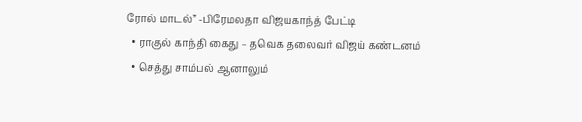ரோல் மாடல்” -பிரேமலதா விஜயகாந்த் பேட்டி
  • ராகுல் காந்தி கைது – தவெக தலைவர் விஜய் கண்டனம்
  • செத்து சாம்பல் ஆனாலும்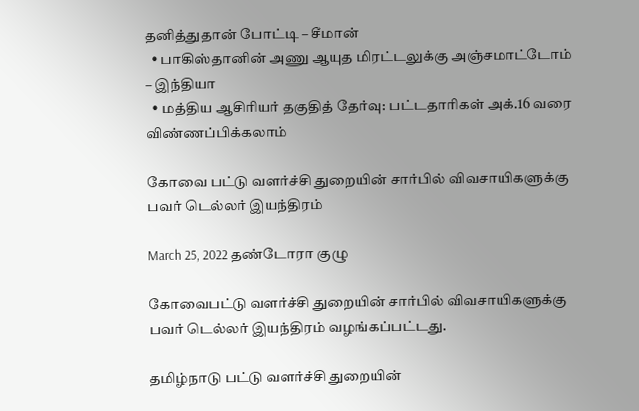தனித்துதான் போட்டி – சீமான்
  • பாகிஸ்தானின் அணு ஆயுத மிரட்டலுக்கு அஞ்சமாட்டோம் – இந்தியா
  • மத்திய ஆசிரியர் தகுதித் தேர்வு: பட்டதாரிகள் அக்.16 வரை விண்ணப்பிக்கலாம்

கோவை பட்டு வளர்ச்சி துறையின் சார்பில் விவசாயிகளுக்கு பவர் டெல்லர் இயந்திரம்

March 25, 2022 தண்டோரா குழு

கோவைபட்டு வளர்ச்சி துறையின் சார்பில் விவசாயிகளுக்கு பவர் டெல்லர் இயந்திரம் வழங்கப்பட்டது.

தமிழ்நாடு பட்டு வளர்ச்சி துறையின்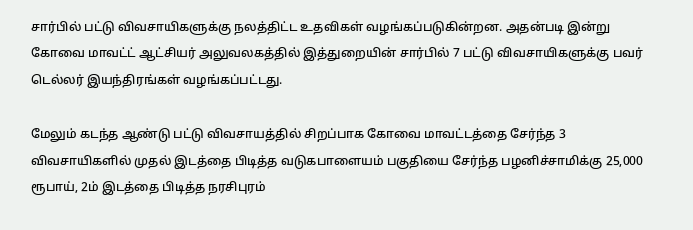சார்பில் பட்டு விவசாயிகளுக்கு நலத்திட்ட உதவிகள் வழங்கப்படுகின்றன. அதன்படி இன்று கோவை மாவட்ட் ஆட்சியர் அலுவலகத்தில் இத்துறையின் சார்பில் 7 பட்டு விவசாயிகளுக்கு பவர் டெல்லர் இயந்திரங்கள் வழங்கப்பட்டது.

மேலும் கடந்த ஆண்டு பட்டு விவசாயத்தில் சிறப்பாக கோவை மாவட்டத்தை சேர்ந்த 3 விவசாயிகளில் முதல் இடத்தை பிடித்த வடுகபாளையம் பகுதியை சேர்ந்த பழனிச்சாமிக்கு 25,000 ரூபாய், 2ம் இடத்தை பிடித்த நரசிபுரம்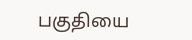பகுதியை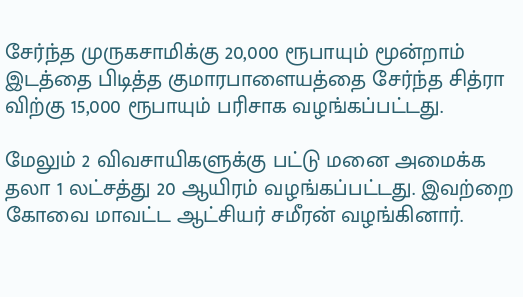சேர்ந்த முருகசாமிக்கு 20,000 ரூபாயும் மூன்றாம் இடத்தை பிடித்த குமாரபாளையத்தை சேர்ந்த சித்ரா விற்கு 15,000 ரூபாயும் பரிசாக வழங்கப்பட்டது.

மேலும் 2 விவசாயிகளுக்கு பட்டு மனை அமைக்க தலா 1 லட்சத்து 20 ஆயிரம் வழங்கப்பட்டது. இவற்றை கோவை மாவட்ட ஆட்சியர் சமீரன் வழங்கினார்.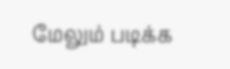மேலும் படிக்க